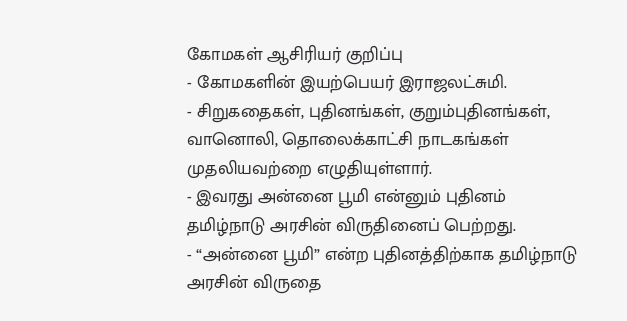கோமகள் ஆசிரியர் குறிப்பு
- கோமகளின் இயற்பெயர் இராஜலட்சுமி.
- சிறுகதைகள், புதினங்கள், குறும்புதினங்கள், வானொலி, தொலைக்காட்சி நாடகங்கள் முதலியவற்றை எழுதியுள்ளார்.
- இவரது அன்னை பூமி என்னும் புதினம் தமிழ்நாடு அரசின் விருதினைப் பெற்றது.
- “அன்னை பூமி” என்ற புதினத்திற்காக தமிழ்நாடு அரசின் விருதை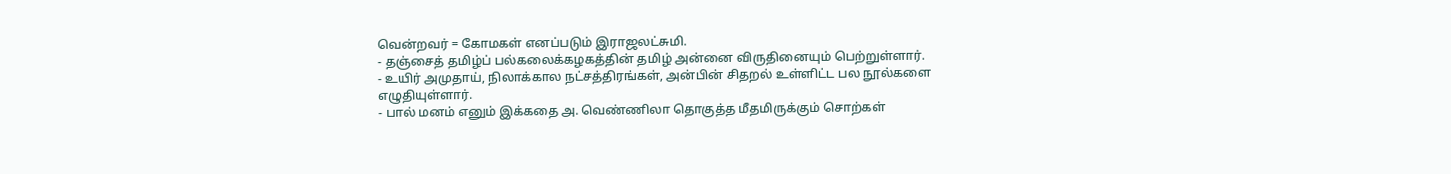வென்றவர் = கோமகள் எனப்படும் இராஜலட்சுமி.
- தஞ்சைத் தமிழ்ப் பல்கலைக்கழகத்தின் தமிழ் அன்னை விருதினையும் பெற்றுள்ளார்.
- உயிர் அமுதாய், நிலாக்கால நட்சத்திரங்கள், அன்பின் சிதறல் உள்ளிட்ட பல நூல்களை எழுதியுள்ளார்.
- பால் மனம் எனும் இக்கதை அ. வெண்ணிலா தொகுத்த மீதமிருக்கும் சொற்கள்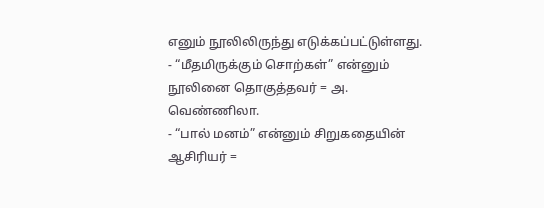எனும் நூலிலிருந்து எடுக்கப்பட்டுள்ளது.
- “மீதமிருக்கும் சொற்கள்” என்னும் நூலினை தொகுத்தவர் = அ. வெண்ணிலா.
- “பால் மனம்” என்னும் சிறுகதையின் ஆசிரியர் =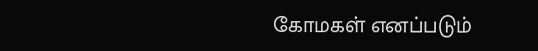கோமகள் எனப்படும்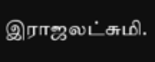இராஜலட்சுமி.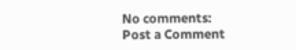No comments:
Post a Comment